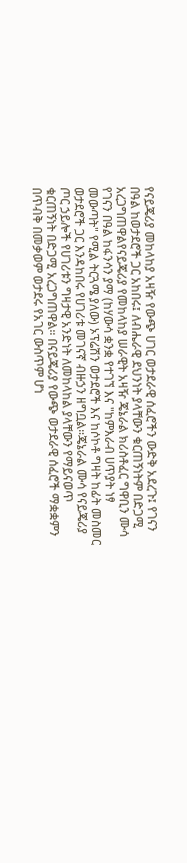የናይጄሪያ መከላከያ አዛዥ የውጭ ሀገር ወታደራዊ ሰፈሮችን ውድቅ አደረጉ፤ የገናን በዓል ከወታደሮች ጋር አከበሩ፤ ለብሔራዊ ደህንነት ያላቸውን ቁርጠኝነትም በድጋሚ አረጋግጠዋልየናይጄሪያ የመከላከያ ሠራዊት አዛዥ ጄኔራል ክሪስቶፈር ግዋቢን ሙሳ የገናን በዓል ከፋንሳን ያማ (ከሃውሳ ቋንቋ የተገኘ እና "ከምእራብ ሀጥያት ነፃ መውጣት" የሚል ትርጓሜ ያለው) ኦፕሬሽን ወታደሮች እና ከሶኮቶ ግዛት ከፊት መስመር ወታደሮች ጋር እንዳከበሩ የሀገሪቱ መገናኛ ብዙኃን ዘግቧል።ጄኔራል ሙሳ የናይጄሪያ ጦር ኃይሎች የሀገሪቱን ግዛታዊ አንድነት ለመከላከል ያላቸውን የማይናወጥ ቁርጠኝነት በድጋሚ አረጋግጠዋል። በናይጄሪያ የውጭ ወታደራዊ ሰፈሮች ማቋቋምን በጥብቅ በመቃወም ወታደሩ የአገር ውስጥም ሆነ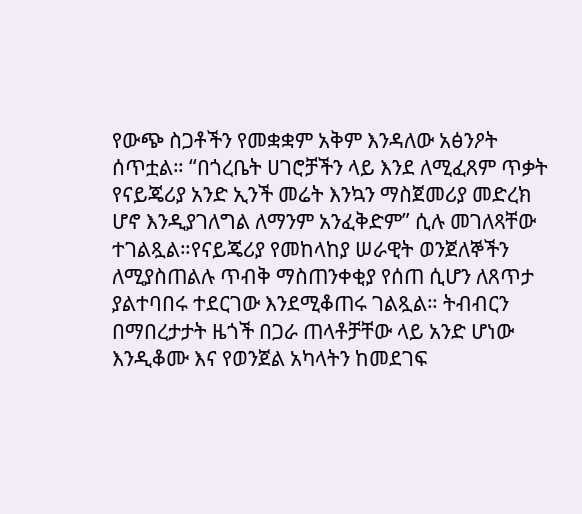የውጭ ስጋቶችን የመቋቋም አቅም እንዳለው አፅንዖት ሰጥቷል። “በጎረቤት ሀገሮቻችን ላይ እንደ ለሚፈጸም ጥቃት የናይጄሪያ አንድ ኢንች መሬት እንኳን ማስጀመሪያ መድረክ ሆኖ እንዲያገለግል ለማንም አንፈቅድም” ሲሉ መገለጻቸው ተገልጿል።የናይጄሪያ የመከላከያ ሠራዊት ወንጀለኞችን ለሚያስጠልሉ ጥብቅ ማስጠንቀቂያ የሰጠ ሲሆን ለጸጥታ ያልተባበሩ ተደርገው እንደሚቆጠሩ ገልጿል። ትብብርን በማበረታታት ዜጎች በጋራ ጠላቶቻቸው ላይ አንድ ሆነው እንዲቆሙ እና የወንጀል አካላትን ከመደገፍ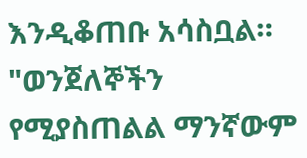እንዲቆጠቡ አሳስቧል። "ወንጀለኞችን የሚያስጠልል ማንኛውም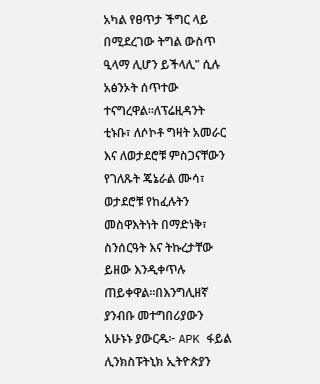አካል የፀጥታ ችግር ላይ በሚደረገው ትግል ውስጥ ዒላማ ሊሆን ይችላሊ" ሲሉ አፅንኦት ሰጥተው ተናግረዋል።ለፕሬዚዳንት ቲኑቡ፣ ለሶኮቶ ግዛት አመራር እና ለወታደሮቹ ምስጋናቸውን የገለጹት ጄኔራል ሙሳ፣ ወታደሮቹ የከፈሉትን መስዋእትነት በማድነቅ፣ ስንሰርዓት እና ትኩረታቸው ይዘው እንዲቀጥሉ ጠይቀዋል።በእንግሊዘኛ ያንብቡ መተግበሪያውን አሁኑኑ ያውርዱ፦ APK ፋይል ሊንክስፑትኒክ ኢትዮጵያን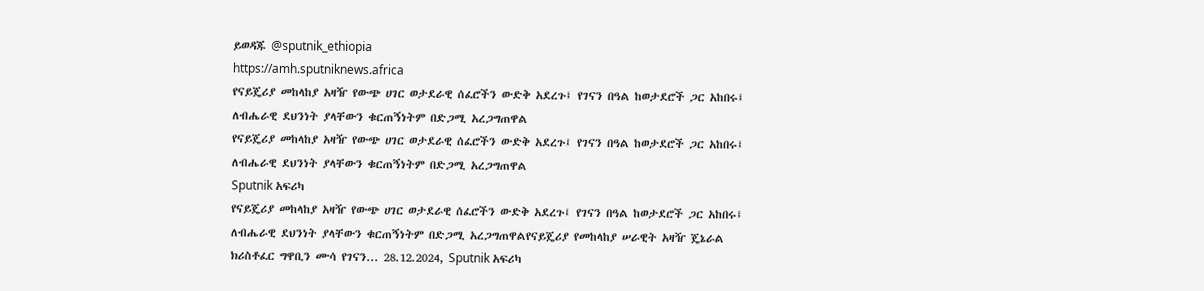ይወዳጁ @sputnik_ethiopia
https://amh.sputniknews.africa
የናይጄሪያ መከላከያ አዛዥ የውጭ ሀገር ወታደራዊ ሰፈሮችን ውድቅ አደረጉ፤ የገናን በዓል ከወታደሮች ጋር አከበሩ፤ ለብሔራዊ ደህንነት ያላቸውን ቁርጠኝነትም በድጋሚ አረጋግጠዋል
የናይጄሪያ መከላከያ አዛዥ የውጭ ሀገር ወታደራዊ ሰፈሮችን ውድቅ አደረጉ፤ የገናን በዓል ከወታደሮች ጋር አከበሩ፤ ለብሔራዊ ደህንነት ያላቸውን ቁርጠኝነትም በድጋሚ አረጋግጠዋል
Sputnik አፍሪካ
የናይጄሪያ መከላከያ አዛዥ የውጭ ሀገር ወታደራዊ ሰፈሮችን ውድቅ አደረጉ፤ የገናን በዓል ከወታደሮች ጋር አከበሩ፤ ለብሔራዊ ደህንነት ያላቸውን ቁርጠኝነትም በድጋሚ አረጋግጠዋልየናይጄሪያ የመከላከያ ሠራዊት አዛዥ ጄኔራል ክሪስቶፈር ግዋቢን ሙሳ የገናን... 28.12.2024, Sputnik አፍሪካ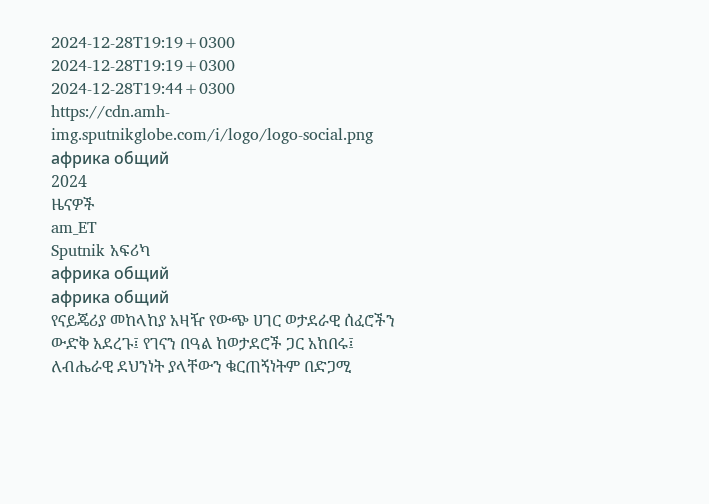2024-12-28T19:19+0300
2024-12-28T19:19+0300
2024-12-28T19:44+0300
https://cdn.amh-img.sputnikglobe.com/i/logo/logo-social.png
африка общий
2024
ዜናዎች
am_ET
Sputnik አፍሪካ
африка общий
африка общий
የናይጄሪያ መከላከያ አዛዥ የውጭ ሀገር ወታደራዊ ሰፈሮችን ውድቅ አደረጉ፤ የገናን በዓል ከወታደሮች ጋር አከበሩ፤ ለብሔራዊ ደህንነት ያላቸውን ቁርጠኝነትም በድጋሚ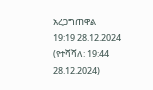አረጋግጠዋል
19:19 28.12.2024 (የተሻሻለ: 19:44 28.12.2024)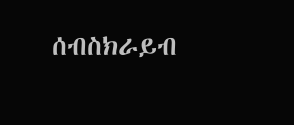ሰብስክራይብ